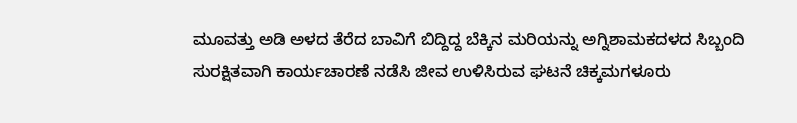ಮೂವತ್ತು ಅಡಿ ಅಳದ ತೆರೆದ ಬಾವಿಗೆ ಬಿದ್ದಿದ್ದ ಬೆಕ್ಕಿನ ಮರಿಯನ್ನು ಅಗ್ನಿಶಾಮಕದಳದ ಸಿಬ್ಬಂದಿ ಸುರಕ್ಷಿತವಾಗಿ ಕಾರ್ಯಚಾರಣೆ ನಡೆಸಿ ಜೀವ ಉಳಿಸಿರುವ ಘಟನೆ ಚಿಕ್ಕಮಗಳೂರು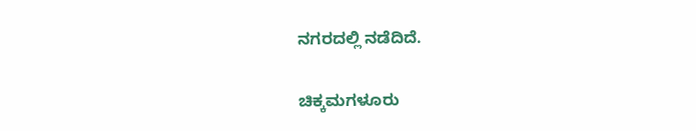ನಗರದಲ್ಲಿ ನಡೆದಿದೆ.

ಚಿಕ್ಕಮಗಳೂರು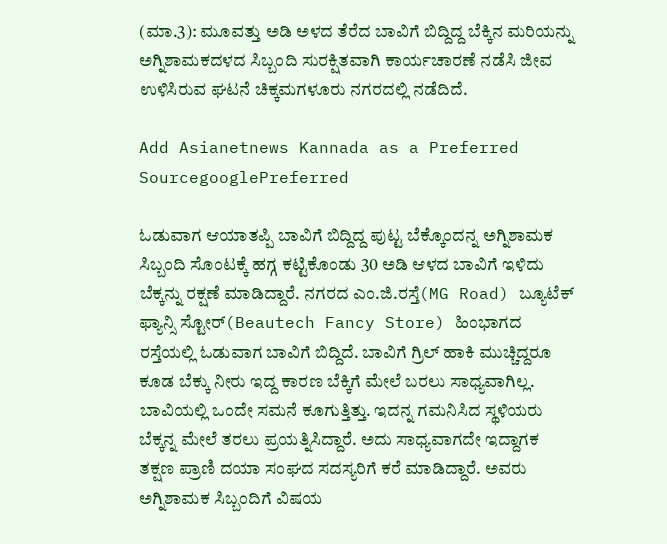(ಮಾ.3): ಮೂವತ್ತು ಅಡಿ ಅಳದ ತೆರೆದ ಬಾವಿಗೆ ಬಿದ್ದಿದ್ದ ಬೆಕ್ಕಿನ ಮರಿಯನ್ನು ಅಗ್ನಿಶಾಮಕದಳದ ಸಿಬ್ಬಂದಿ ಸುರಕ್ಷಿತವಾಗಿ ಕಾರ್ಯಚಾರಣೆ ನಡೆಸಿ ಜೀವ ಉಳಿಸಿರುವ ಘಟನೆ ಚಿಕ್ಕಮಗಳೂರು ನಗರದಲ್ಲಿ ನಡೆದಿದೆ.

Add Asianetnews Kannada as a Preferred SourcegooglePreferred

ಓಡುವಾಗ ಆಯಾತಪ್ಪಿ ಬಾವಿಗೆ ಬಿದ್ದಿದ್ದ ಪುಟ್ಟ ಬೆಕ್ಕೊಂದನ್ನ ಅಗ್ನಿಶಾಮಕ ಸಿಬ್ಬಂದಿ ಸೊಂಟಕ್ಕೆ ಹಗ್ಗ ಕಟ್ಟಿಕೊಂಡು 30 ಅಡಿ ಆಳದ ಬಾವಿಗೆ ಇಳಿದು ಬೆಕ್ಕನ್ನು ರಕ್ಷಣೆ ಮಾಡಿದ್ದಾರೆ‌. ನಗರದ ಎಂ.ಜಿ.ರಸ್ತೆ(MG Road) ಬ್ಯೂಟೆಕ್ ಫ್ಯಾನ್ಸಿ ಸ್ಟೋರ್(Beautech Fancy Store) ಹಿಂಭಾಗದ ರಸ್ತೆಯಲ್ಲಿ ಓಡುವಾಗ ಬಾವಿಗೆ ಬಿದ್ದಿದೆ. ಬಾವಿಗೆ ಗ್ರಿಲ್ ಹಾಕಿ ಮುಚ್ಚಿದ್ದರೂ ಕೂಡ ಬೆಕ್ಕು ನೀರು ಇದ್ದ ಕಾರಣ ಬೆಕ್ಕಿಗೆ ಮೇಲೆ ಬರಲು ಸಾಧ್ಯವಾಗಿಲ್ಲ. ಬಾವಿಯಲ್ಲಿ ಒಂದೇ ಸಮನೆ ಕೂಗುತ್ತಿತ್ತು. ಇದನ್ನ ಗಮನಿಸಿದ ಸ್ಥಳಿಯರು ಬೆಕ್ಕನ್ನ ಮೇಲೆ ತರಲು ಪ್ರಯತ್ನಿಸಿದ್ದಾರೆ. ಅದು ಸಾಧ್ಯವಾಗದೇ ಇದ್ದಾಗಕ ತಕ್ಷಣ ಪ್ರಾಣಿ ದಯಾ ಸಂಘದ ಸದಸ್ಯರಿಗೆ ಕರೆ ಮಾಡಿದ್ದಾರೆ. ಅವರು ಅಗ್ನಿಶಾಮಕ ಸಿಬ್ಬಂದಿಗೆ ವಿಷಯ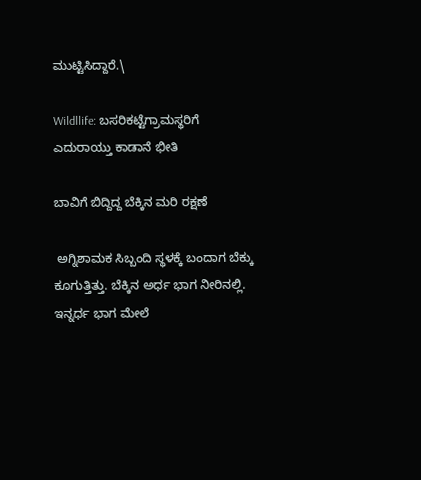ಮುಟ್ಟಿಸಿದ್ದಾರೆ.\

Wildllife: ಬಸರಿಕಟ್ಟೆಗ್ರಾಮಸ್ಥರಿಗೆ ಎದುರಾಯ್ತು ಕಾಡಾನೆ ಭೀತಿ

ಬಾವಿಗೆ ಬಿದ್ದಿದ್ದ ಬೆಕ್ಕಿನ ಮರಿ ರಕ್ಷಣೆ

 ಅಗ್ನಿಶಾಮಕ ಸಿಬ್ಬಂದಿ ಸ್ಥಳಕ್ಕೆ ಬಂದಾಗ ಬೆಕ್ಕು ಕೂಗುತ್ತಿತ್ತು. ಬೆಕ್ಕಿನ ಅರ್ಧ ಭಾಗ ನೀರಿನಲ್ಲಿ. ಇನ್ನರ್ಧ ಭಾಗ ಮೇಲೆ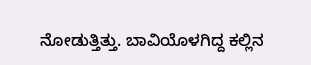ನೋಡುತ್ತಿತ್ತು. ಬಾವಿಯೊಳಗಿದ್ದ ಕಲ್ಲಿನ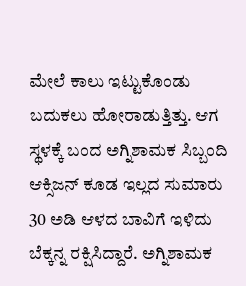ಮೇಲೆ ಕಾಲು ಇಟ್ಟುಕೊಂಡು ಬದುಕಲು ಹೋರಾಡುತ್ತಿತ್ತು. ಆಗ ಸ್ಥಳಕ್ಕೆ ಬಂದ ಅಗ್ನಿಶಾಮಕ ಸಿಬ್ಬಂದಿ ಆಕ್ಸಿಜನ್ ಕೂಡ ಇಲ್ಲದ ಸುಮಾರು 30 ಅಡಿ ಆಳದ ಬಾವಿಗೆ ಇಳಿದು ಬೆಕ್ಕನ್ನ ರಕ್ಷಿಸಿದ್ದಾರೆ. ಅಗ್ನಿಶಾಮಕ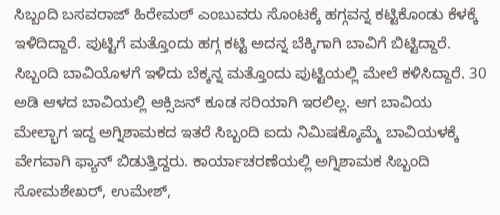ಸಿಬ್ಬಂದಿ ಬಸವರಾಜ್ ಹಿರೇಮಠ್ ಎಂಬುವರು ಸೊಂಟಕ್ಕೆ ಹಗ್ಗವನ್ನ ಕಟ್ಟಿಕೊಂಡು ಕೆಳಕ್ಕೆ ಇಳಿದಿದ್ದಾರೆ. ಪುಟ್ಟಿಗೆ ಮತ್ತೊಂದು ಹಗ್ಗ ಕಟ್ಟಿ ಅದನ್ನ ಬೆಕ್ಕಿಗಾಗಿ ಬಾವಿಗೆ ಬಿಟ್ಟಿದ್ದಾರೆ. ಸಿಬ್ಬಂದಿ ಬಾವಿಯೊಳಗೆ ಇಳಿದು ಬೆಕ್ಕನ್ನ ಮತ್ತೊಂದು ಪುಟ್ಟಿಯಲ್ಲಿ ಮೇಲೆ ಕಳಿಸಿದ್ದಾರೆ. 30 ಅಡಿ ಆಳದ ಬಾವಿಯಲ್ಲಿ ಆಕ್ಸಿಜನ್ ಕೂಡ ಸರಿಯಾಗಿ ಇರಲಿಲ್ಲ. ಆಗ ಬಾವಿಯ ಮೇಲ್ಭಾಗ ಇದ್ದ ಅಗ್ನಿಶಾಮಕದ ಇತರೆ ಸಿಬ್ಬಂದಿ ಐದು ನಿಮಿಷಕ್ಕೊಮ್ಮೆ ಬಾವಿಯಳಕ್ಕೆ ವೇಗವಾಗಿ ಫ್ಯಾನ್ ಬಿಡುತ್ತಿದ್ದರು. ಕಾರ್ಯಾಚರಣೆಯಲ್ಲಿ ಅಗ್ನಿಶಾಮಕ ಸಿಬ್ಬಂದಿ ಸೋಮಶೇಖರ್, ಉಮೇಶ್,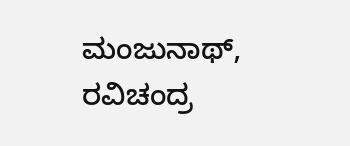ಮಂಜುನಾಥ್, ರವಿಚಂದ್ರ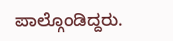ಪಾಲ್ಗೊಂಡಿದ್ದರು.